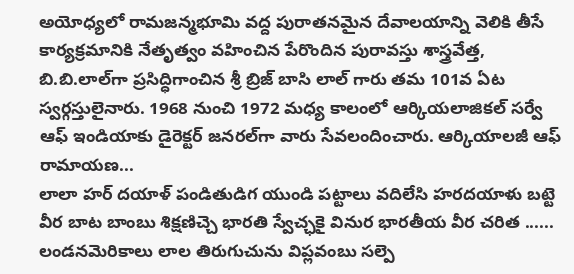అయోధ్యలో రామజన్మభూమి వద్ద పురాతనమైన దేవాలయాన్ని వెలికి తీసే కార్యక్రమానికి నేతృత్వం వహించిన పేరొందిన పురావస్తు శాస్త్రవేత్త, బి.బి.లాల్‌గా ప్రసిద్ధిగాంచిన శ్రీ బ్రిజ్ బాసి లాల్ గారు తమ 101వ ఏట స్వర్గస్తులైనారు. 1968 నుంచి 1972 మధ్య కాలంలో ఆర్కియలాజికల్ సర్వే ఆఫ్ ఇండియాకు డైరెక్టర్ జనరల్‌గా వారు సేవలందించారు. ఆర్కియాలజీ ఆఫ్ రామాయణ...
లాలా హర్ దయాళ్ పండితుడిగ యుండి పట్టాలు వదిలేసి హరదయాళు బట్టె వీర బాట బాంబు శిక్షణిచ్చె భారతి స్వేచ్ఛకై వినుర భారతీయ వీర చరిత ...... లండనమెరికాలు లాల తిరుగుచును విప్లవంబు సల్పె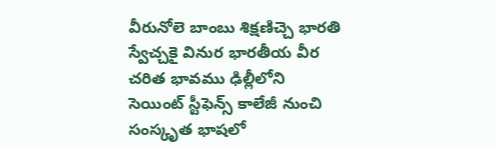వీరునోలె బాంబు శిక్షణిచ్చె భారతి స్వేచ్చకై వినుర భారతీయ వీర చరిత భావము ఢిల్లీలోని సెయింట్ స్టీఫెన్స్ కాలేజీ నుంచి సంస్కృత భాషలో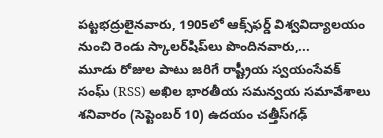పట్టభద్రులైనవారు, 1905లో ఆక్స్‌ఫర్డ్ విశ్వవిద్యాలయం నుంచి రెండు స్కాలర్‌షిప్‌లు పొందినవారు,...
మూడు రోజుల పాటు జరిగే రాష్ట్రీయ స్వయంసేవక్ సంఘ్ (RSS) అఖిల భారతీయ సమన్వయ సమావేశాలు శనివారం (సెప్టెంబర్ 10) ఉదయం చత్తీస్‌గఢ్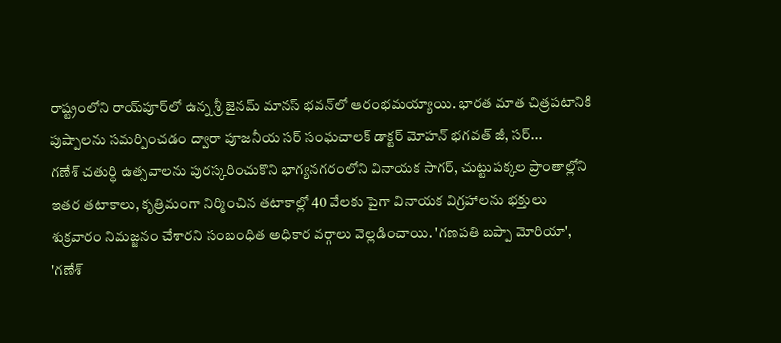రాష్ట్రంలోని రాయ్‌పూర్‌లో ఉన్న శ్రీ జైనమ్ మానస్ భవన్‌లో ఆరంభమయ్యాయి. భారత మాత చిత్రపటానికి పుష్పాలను సమర్పించడం ద్వారా పూజనీయ సర్ సంఘచాలక్ డాక్టర్ మోహన్ భగవత్ జీ, సర్...
గణేశ్ చతుర్ధి ఉత్సవాలను పురస్కరించుకొని భాగ్యనగరంలోని వినాయక సాగర్, చుట్టుపక్కల ప్రాంతాల్లోని ఇతర తటాకాలు, కృత్రిమంగా నిర్మించిన తటాకాల్లో 40 వేలకు పైగా వినాయక విగ్రహాలను భక్తులు శుక్రవారం నిమజ్జనం చేశారని సంబంధిత అధికార వర్గాలు వెల్లడించాయి. 'గణపతి బప్పా మోరియా', 'గణేశ్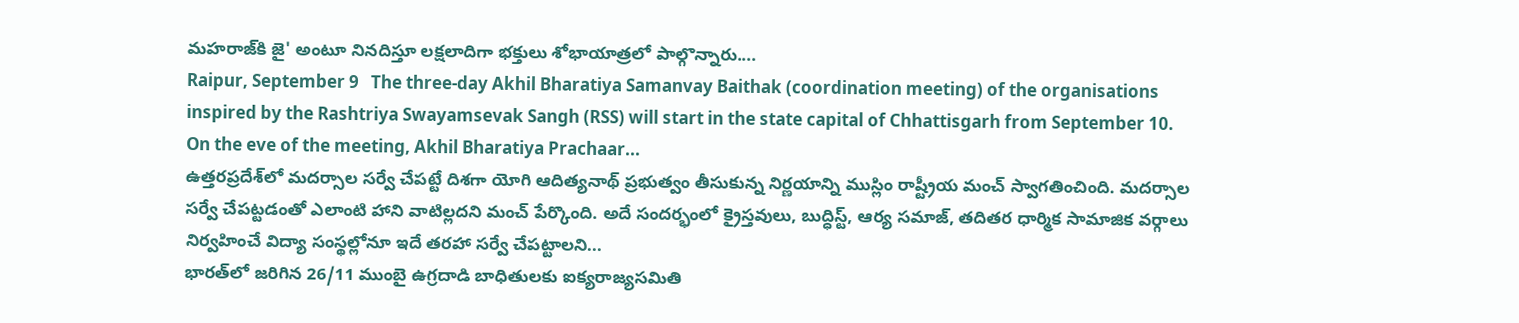మహరాజ్‌కి జై' అంటూ నినదిస్తూ లక్షలాదిగా భక్తులు శోభాయాత్రలో పాల్గొన్నారు....
Raipur, September 9   The three-day Akhil Bharatiya Samanvay Baithak (coordination meeting) of the organisations inspired by the Rashtriya Swayamsevak Sangh (RSS) will start in the state capital of Chhattisgarh from September 10. On the eve of the meeting, Akhil Bharatiya Prachaar...
ఉత్తరప్రదేశ్‌లో మదర్సాల సర్వే చేపట్టే దిశగా యోగి ఆదిత్యనాథ్ ప్రభుత్వం తీసుకున్న నిర్ణయాన్ని ముస్లిం రాష్ట్రీయ మంచ్ స్వాగతించింది. మదర్సాల సర్వే చేపట్టడంతో ఎలాంటి హాని వాటిల్లదని మంచ్ పేర్కొంది. అదే సందర్భంలో క్రైస్తవులు, బుద్ధిస్ట్, ఆర్య సమాజ్, తదితర ధార్మిక సామాజిక వర్గాలు నిర్వహించే విద్యా సంస్థల్లోనూ ఇదే తరహా సర్వే చేపట్టాలని...
భార‌త్‌లో జ‌రిగిన 26/11 ముంబై ఉగ్రదాడి బాధితులకు ఐక్య‌రాజ్య‌స‌మితి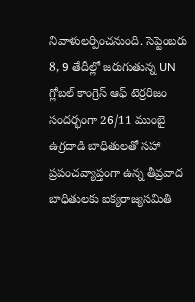నివాళుల‌ర్పించ‌నుంది. సెప్టెంబరు 8, 9 తేదీల్లో జ‌రుగుతున్న UN గ్లోబల్ కాంగ్రెస్ ఆఫ్ టెర్రరిజం సందర్భంగా 26/11 ముంబై ఉగ్రదాడి బాధితులతో సహా ప్రపంచవ్యాప్తంగా ఉన్న తీవ్రవాద బాధితులకు ఐక్యరాజ్యసమితి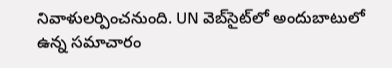నివాళులర్పించ‌నుంది. UN వెబ్‌సైట్‌లో అందుబాటులో ఉన్న సమాచారం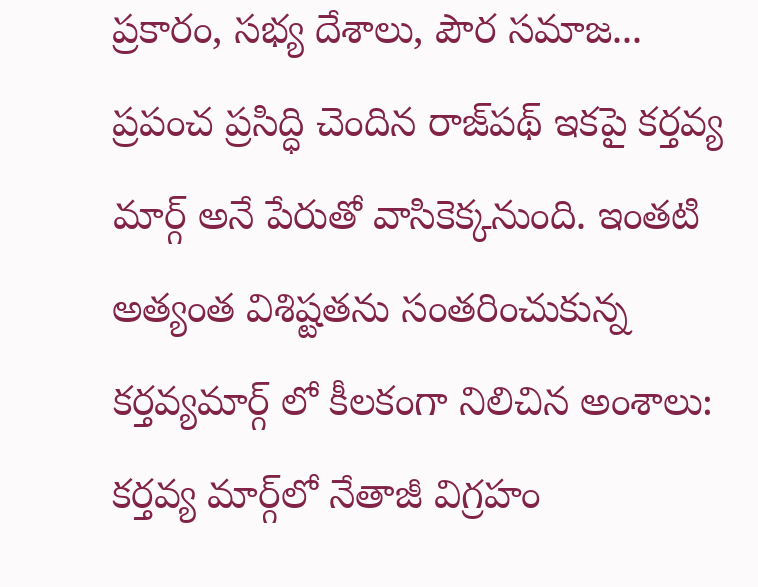ప్రకారం, సభ్య దేశాలు, పౌర సమాజ...
ప్ర‌పంచ ప్ర‌సిద్ధి చెందిన రాజ్‌ప‌థ్ ఇక‌పై క‌ర్త‌వ్య మార్గ్ అనే పేరుతో వాసికెక్క‌నుంది. ఇంత‌టి అత్యంత విశిష్ట‌త‌ను సంత‌రించుకున్న క‌ర్త‌వ్య‌మార్గ్ లో కీల‌కంగా నిలిచిన అంశాలు: కర్తవ్య మార్గ్‌లో నేతాజీ విగ్రహం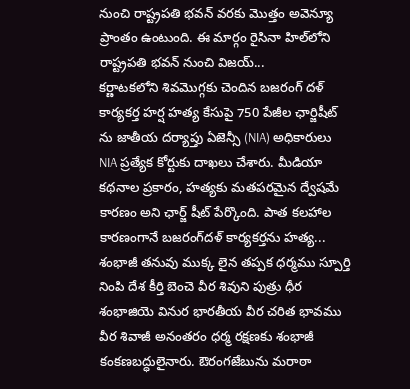నుంచి రాష్ట్రపతి భవన్ వరకు మొత్తం అవెన్యూ ప్రాంతం ఉంటుంది. ఈ మార్గం రైసినా హిల్‌లోని రాష్ట్రపతి భవన్ నుంచి విజయ్...
క‌ర్ణాట‌క‌లోని శివ‌మొగ్గ‌కు చెందిన బజరంగ్ దళ్ కార్యకర్త హర్ష హత్య కేసుపై 750 పేజీల ఛార్జిషీట్ ను జాతీయ ద‌ర్యాప్తు ఏజెన్సీ (NIA) అధికారులు NIA ప్రత్యేక కోర్టుకు దాఖలు చేశారు. మీడియా కథనాల ప్రకారం, హత్యకు మ‌త‌ప‌ర‌మైన ద్వేషమే కారణం అని ఛార్జ్ షీట్ పేర్కొంది. పాత క‌ల‌హాల కార‌ణంగానే బ‌జ‌రంగ్‌ద‌ళ్ కార్యకర్తను హ‌త్య...
శంభాజీ తనువు ముక్క లైన తప్పక ధర్మము స్పూర్తి నింపి దేశ కీర్తి బెంచె వీర శివుని పుత్రు ధీర శంభాజియె వినుర భారతీయ వీర చరిత భావము వీర శివాజీ అనంతరం ధర్మ రక్షణకు శంభాజీ కంకణబద్ధులైనారు. ఔరంగజేబును మరాఠా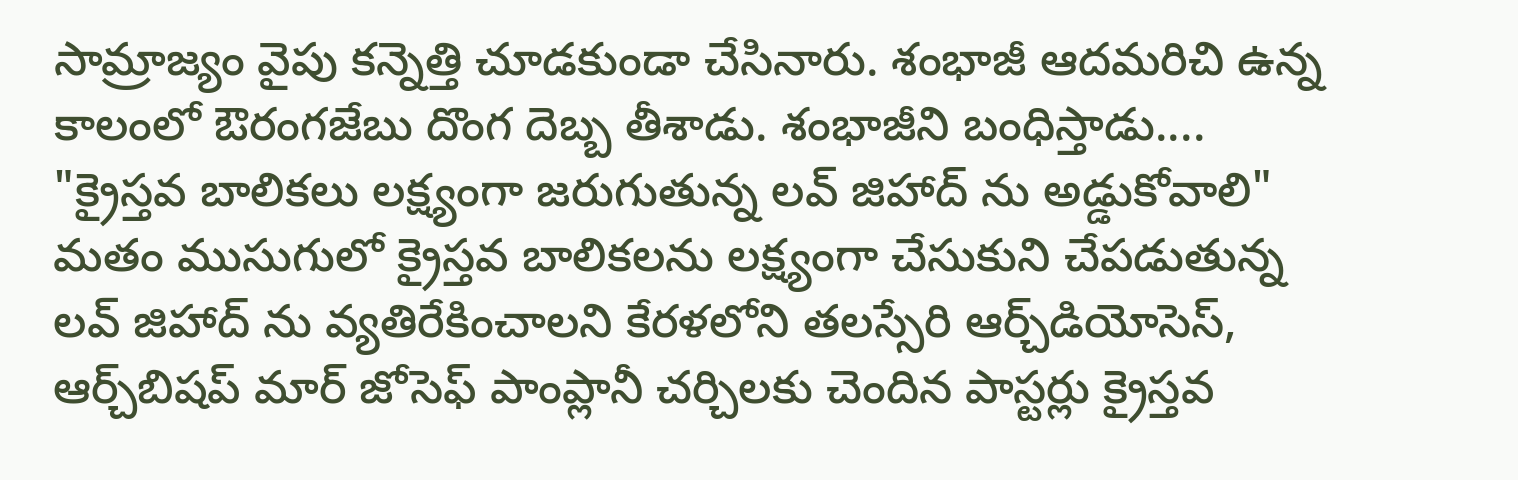సామ్రాజ్యం వైపు కన్నెత్తి చూడకుండా చేసినారు. శంభాజీ ఆదమరిచి ఉన్న కాలంలో ఔరంగజేబు దొంగ దెబ్బ తీశాడు. శంభాజీని బంధిస్తాడు....
"క్రైస్త‌వ బాలిక‌లు ల‌క్ష్యంగా జరుగుతున్న ల‌వ్ జిహాద్ ను అడ్డుకోవాలి" మ‌తం ముసుగులో క్రైస్త‌వ బాలిక‌ల‌ను ల‌క్ష్యంగా చేసుకుని చేప‌డుతున్న ల‌వ్ జిహాద్ ను వ్య‌తిరేకించాల‌ని కేరళలోని తలస్సేరి ఆర్చ్‌డియోసెస్, ఆర్చ్‌బిషప్ మార్ జోసెఫ్ పాంప్లానీ చ‌ర్చిల‌కు చెందిన పాస్ట‌ర్లు క్రైస్త‌వ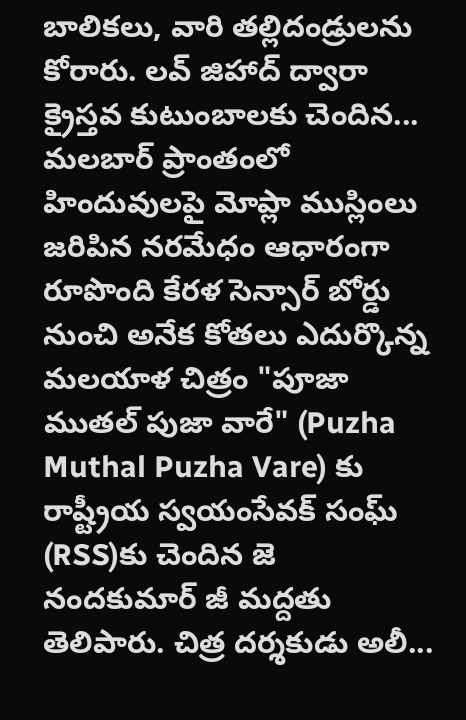బాలిక‌లు, వారి త‌ల్లిదండ్రుల‌ను కోరారు. ల‌వ్ జిహాద్ ద్వారా క్రైస్తవ కుటుంబాలకు చెందిన...
మ‌లబార్ ప్రాంతంలో హిందువులపై మోప్లా ముస్లింలు జ‌రిపిన‌ న‌ర‌మేధం ఆధారంగా రూపొంది కేర‌ళ సెన్సార్ బోర్డు నుంచి అనేక కోత‌లు ఎదుర్కొన్న మ‌ల‌యాళ చిత్రం "పూజా ముతల్ పుజా వారే" (Puzha Muthal Puzha Vare) కు రాష్ట్రీయ స్వయంసేవక్ సంఘ్ (RSS)కు చెందిన జె నంద‌కుమార్ జీ మద్దతు తెలిపారు. చిత్ర ద‌ర్శ‌కుడు అలీ...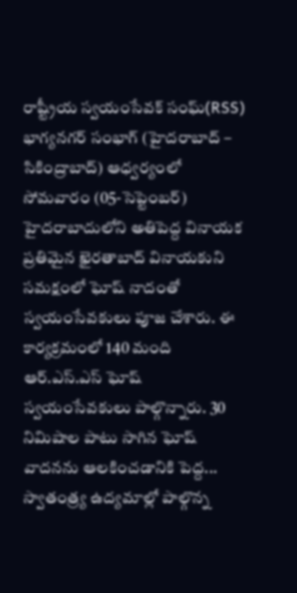రాష్ట్రీయ స్వయంసేవక్ సంఘ్(RSS) భాగ్యనగర్ సంభాగ్ (హైదరాబాద్ – సికింద్రాబాద్) ఆధ్వర్యంలో సోమ‌వారం (05-సెప్టెంబ‌ర్‌) హైదరాబాదులోని అతిపెద్ద వినాయక ప్రతిమైన ఖైరతాబాద్ వినాయకుని సమక్షంలో ఘోష్ నాదంతో స్వయంసేవకులు పూజ చేశారు. ఈ కార్యక్రమంలో 140 మంది ఆర్.ఎస్.ఎస్ ఘోష్ స్వయంసేవకులు పాల్గొన్నారు. 30 నిమిషాల పాటు సాగిన ఘోష్ వాదనను ఆలకించడానికి పెద్ద...
స్వాతంత్ర్య ఉద్యమాల్లో పాల్గొన్న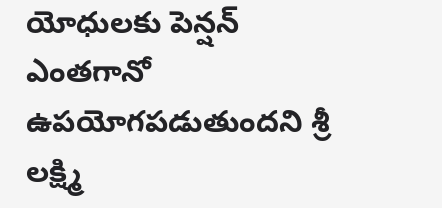యోధులకు పెన్షన్ ఎంతగానో ఉపయోగపడుతుందని శ్రీ లక్ష్మి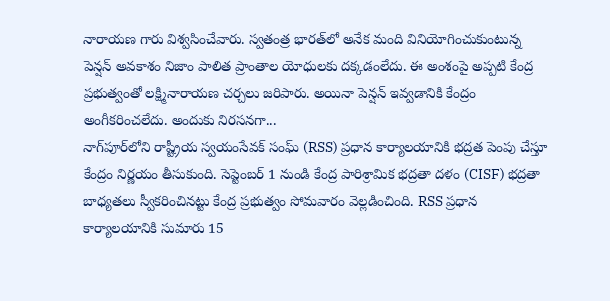నారాయణ గారు విశ్వసించేవారు. స్వతంత్ర భారత్‌లో అనేక మంది వినియోగించుకుంటున్న పెన్షన్ అవకాశం నిజాం పాలిత ప్రాంతాల యోధులకు దక్కడంలేదు. ఈ అంశంపై అప్పటి కేంద్ర ప్రభుత్వంతో లక్ష్మినారాయణ చర్చలు జరిపారు. అయినా పెన్షన్ ఇవ్వడానికి కేంద్రం అంగీకరించలేదు. అందుకు నిరసనగా...
నాగ్‌పూర్‌లోని రాష్ట్రీయ స్వయంసేవక్ సంఘ్ (RSS) ప్రధాన కార్యాలయానికి భద్రత పెంపు చేస్తూ కేంద్రం నిర్ణ‌యం తీసుకుంది. సెప్టెంబర్ 1 నుండి కేంద్ర పారిశ్రామిక భద్రతా దళం (CISF) భ‌ద్ర‌తా బాధ్య‌త‌లు స్వీక‌రించిన‌ట్టు కేంద్ర ప్రభుత్వం సోమవారం వెల్ల‌డించింది. RSS ప్రధాన కార్యాలయానికి సుమారు 15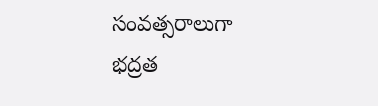సంవత్సరాలుగా భద్రత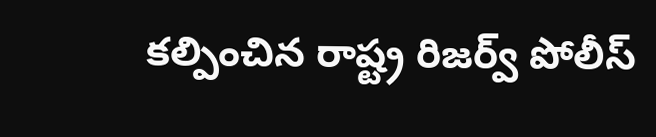కల్పించిన రాష్ట్ర రిజర్వ్ పోలీస్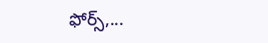ఫోర్స్,...